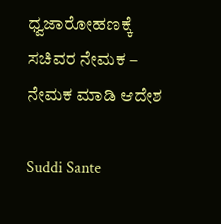ಧ್ವಜಾರೋಹಣಕ್ಕೆ ಸಚಿವರ ನೇಮಕ – ನೇಮಕ ಮಾಡಿ ಆದೇಶ

Suddi Sante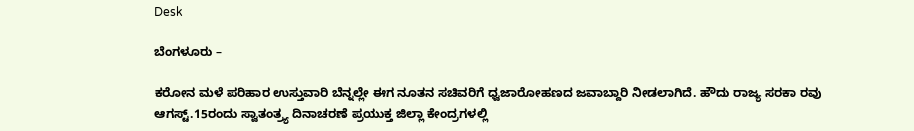Desk

ಬೆಂಗಳೂರು –

ಕರೋನ ಮಳೆ ಪರಿಹಾರ ಉಸ್ತುವಾರಿ ಬೆನ್ನಲ್ಲೇ ಈಗ ನೂತನ ಸಚಿವರಿಗೆ ಧ್ವಜಾರೋಹಣದ ಜವಾಬ್ದಾರಿ ನೀಡಲಾಗಿದೆ. ಹೌದು ರಾಜ್ಯ ಸರಕಾ ರವು ಆಗಸ್ಟ್.15ರಂದು ಸ್ವಾತಂತ್ರ್ಯ ದಿನಾಚರಣೆ ಪ್ರಯುಕ್ತ ಜಿಲ್ಲಾ ಕೇಂದ್ರಗಳಲ್ಲಿ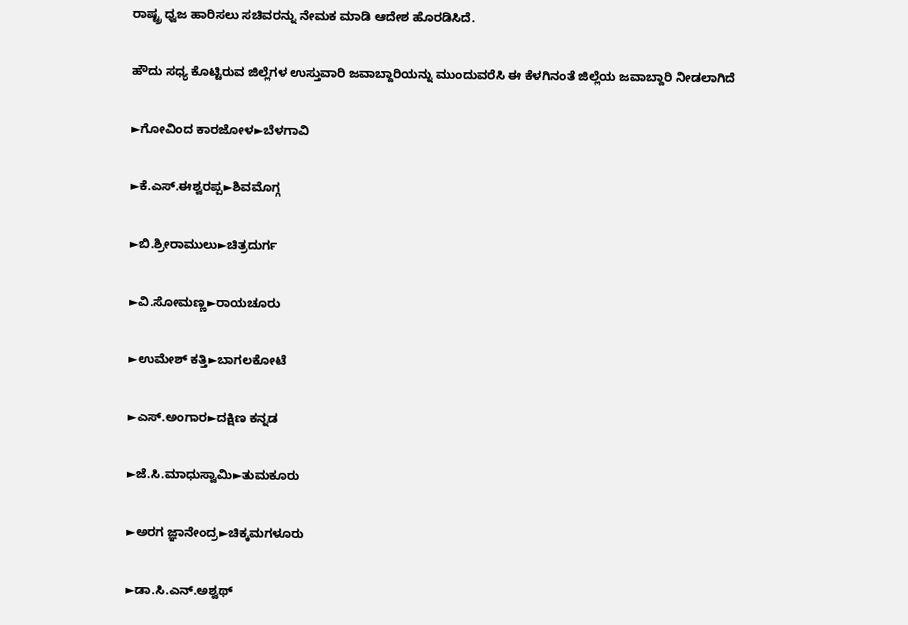ರಾಷ್ಟ್ರ ಧ್ವಜ ಹಾರಿಸಲು ಸಚಿವರನ್ನು ನೇಮಕ ಮಾಡಿ ಆದೇಶ ಹೊರಡಿಸಿದೆ.

ಹೌದು ಸಧ್ಯ ಕೊಟ್ಟಿರುವ ಜಿಲ್ಲೆಗಳ ಉಸ್ತುವಾರಿ ಜವಾಬ್ದಾರಿಯನ್ನು ಮುಂದುವರೆಸಿ ಈ ಕೆಳಗಿನಂತೆ ಜಿಲ್ಲೆಯ ಜವಾಬ್ದಾರಿ ನೀಡಲಾಗಿದೆ

►ಗೋವಿಂದ ಕಾರಜೋಳ►ಬೆಳಗಾವಿ

►ಕೆ.ಎಸ್.ಈಶ್ವರಪ್ಪ►ಶಿವಮೊಗ್ಗ

►ಬಿ.ಶ್ರೀರಾಮುಲು►ಚಿತ್ರದುರ್ಗ

►ವಿ.ಸೋಮಣ್ಣ►ರಾಯಚೂರು

►ಉಮೇಶ್ ಕತ್ತಿ►ಬಾಗಲಕೋಟೆ

►ಎಸ್.ಅಂಗಾರ►ದಕ್ಷಿಣ ಕನ್ನಡ

►ಜೆ.ಸಿ.ಮಾಧುಸ್ವಾಮಿ►ತುಮಕೂರು

►ಅರಗ ಜ್ಞಾನೇಂದ್ರ►ಚಿಕ್ಕಮಗಳೂರು

►ಡಾ.ಸಿ.ಎನ್.ಅಶ್ವಥ್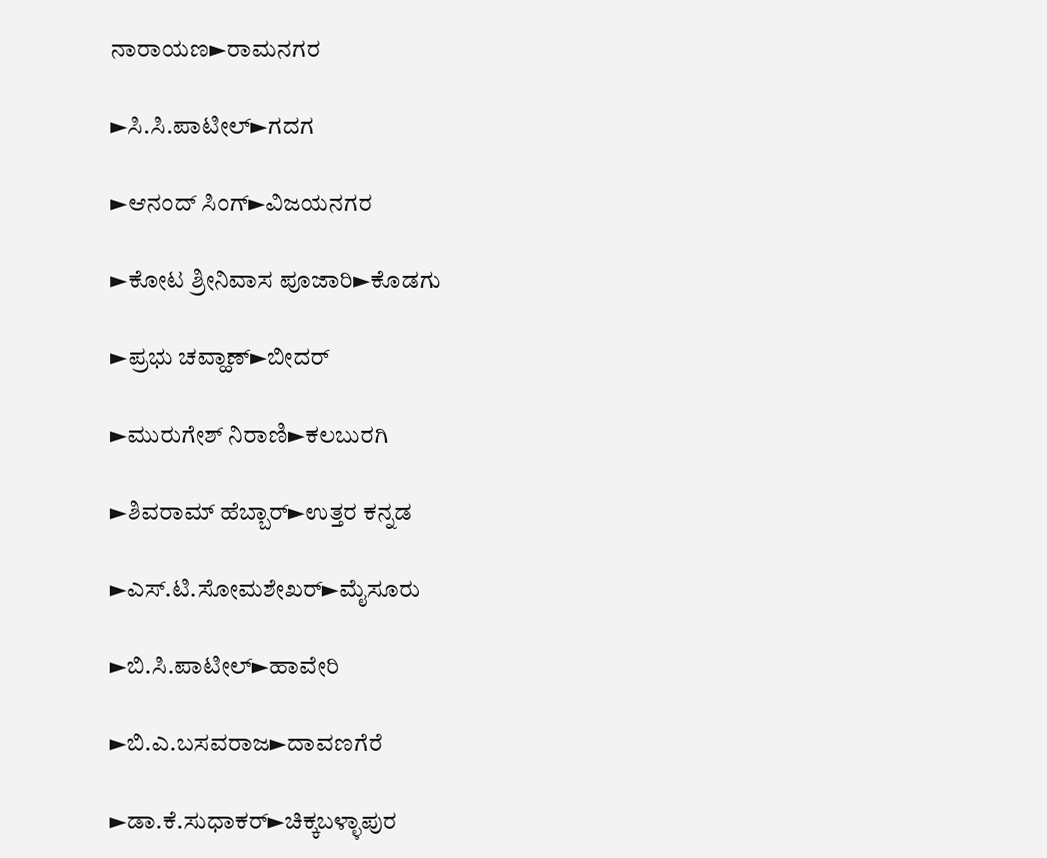ನಾರಾಯಣ►ರಾಮನಗರ

►ಸಿ.ಸಿ.ಪಾಟೀಲ್►ಗದಗ

►ಆನಂದ್ ಸಿಂಗ್►ವಿಜಯನಗರ

►ಕೋಟ ಶ್ರೀನಿವಾಸ ಪೂಜಾರಿ►ಕೊಡಗು

►ಪ್ರಭು ಚವ್ಹಾಣ್►ಬೀದರ್

►ಮುರುಗೇಶ್ ನಿರಾಣಿ►ಕಲಬುರಗಿ

►ಶಿವರಾಮ್ ಹೆಬ್ಬಾರ್►ಉತ್ತರ ಕನ್ನಡ

►ಎಸ್.ಟಿ.ಸೋಮಶೇಖರ್►ಮೈಸೂರು

►ಬಿ.ಸಿ.ಪಾಟೀಲ್►ಹಾವೇರಿ

►ಬಿ.ಎ.ಬಸವರಾಜ►ದಾವಣಗೆರೆ

►ಡಾ.ಕೆ.ಸುಧಾಕರ್►ಚಿಕ್ಕಬಳ್ಳಾಪುರ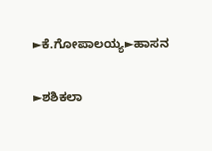►ಕೆ.ಗೋಪಾಲಯ್ಯ►ಹಾಸನ

►ಶಶಿಕಲಾ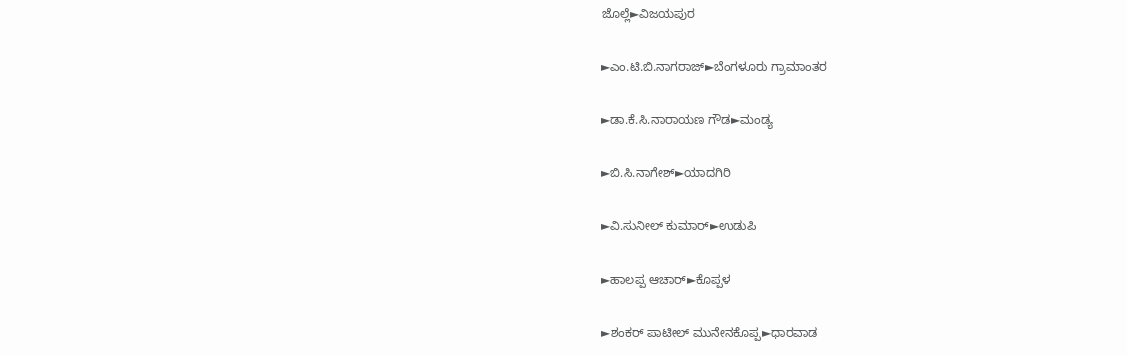ಜೊಲ್ಲೆ►ವಿಜಯಪುರ

►ಎಂ.ಟಿ.ಬಿ.ನಾಗರಾಜ್►ಬೆಂಗಳೂರು ಗ್ರಾಮಾಂತರ

►ಡಾ.ಕೆ.ಸಿ.ನಾರಾಯಣ ಗೌಡ►ಮಂಡ್ಯ

►ಬಿ.ಸಿ.ನಾಗೇಶ್►ಯಾದಗಿರಿ

►ವಿ.ಸುನೀಲ್ ಕುಮಾರ್►ಉಡುಪಿ

►ಹಾಲಪ್ಪ ಆಚಾರ್►ಕೊಪ್ಪಳ

►ಶಂಕರ್ ಪಾಟೀಲ್ ಮುನೇನಕೊಪ್ಪ►ಧಾರವಾಡ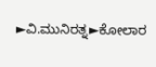►ವಿ.ಮುನಿರತ್ನ►ಕೋಲಾರ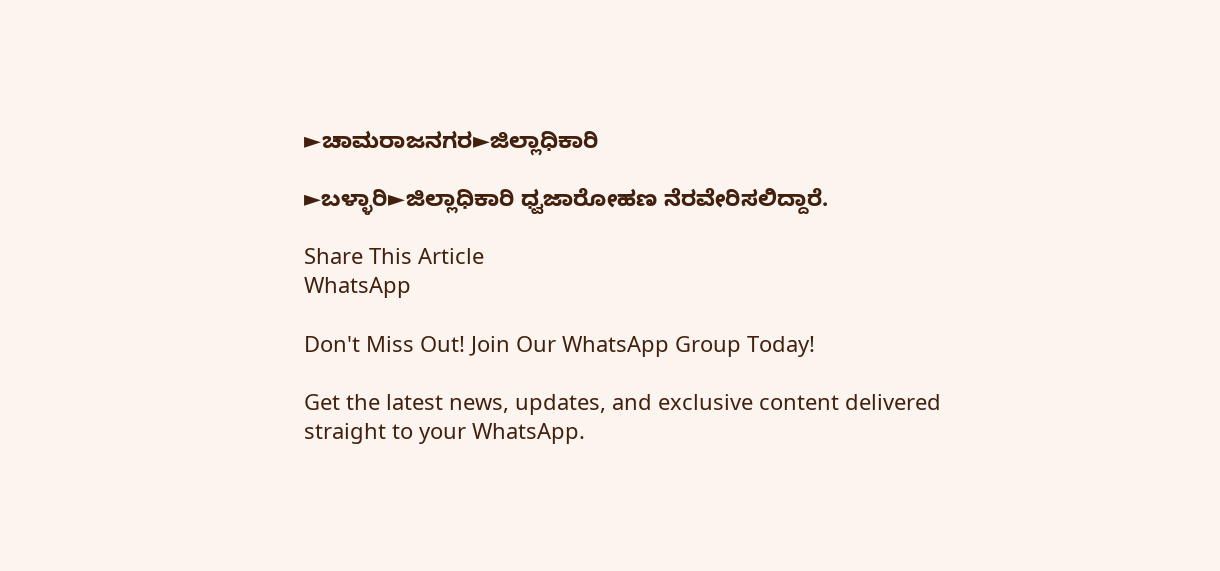►ಚಾಮರಾಜನಗರ►ಜಿಲ್ಲಾಧಿಕಾರಿ

►ಬಳ್ಳಾರಿ►ಜಿಲ್ಲಾಧಿಕಾರಿ ಧ್ವಜಾರೋಹಣ ನೆರವೇರಿಸಲಿದ್ದಾರೆ.

Share This Article
WhatsApp

Don't Miss Out! Join Our WhatsApp Group Today!

Get the latest news, updates, and exclusive content delivered straight to your WhatsApp.